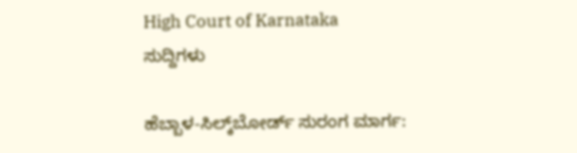High Court of Karnataka
ಸುದ್ದಿಗಳು

ಹೆಬ್ಬಾಳ-ಸಿಲ್ಕ್‌ಬೋರ್ಡ್‌ ಸುರಂಗ ಮಾರ್ಗ: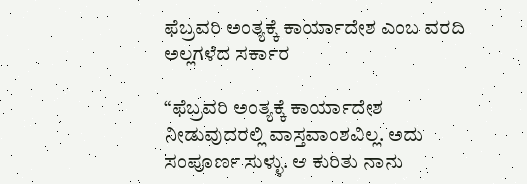ಫೆಬ್ರವರಿ ಅಂತ್ಯಕ್ಕೆ ಕಾರ್ಯಾದೇಶ ಎಂಬ ವರದಿ ಅಲ್ಲಗಳೆದ ಸರ್ಕಾರ

“ಫೆಬ್ರವರಿ ಅಂತ್ಯಕ್ಕೆ ಕಾರ್ಯಾದೇಶ ನೀಡುವುದರಲ್ಲಿ ವಾಸ್ತವಾಂಶವಿಲ್ಲ. ಅದು ಸಂಪೂರ್ಣ ಸುಳ್ಳು. ಆ ಕುರಿತು ನಾನು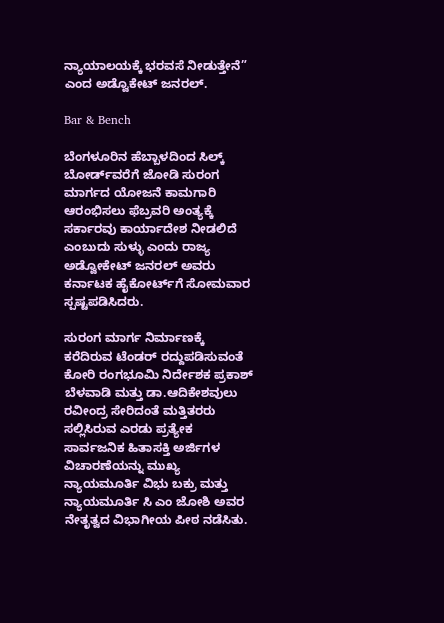ನ್ಯಾಯಾಲಯಕ್ಕೆ ಭರವಸೆ ನೀಡುತ್ತೇನೆ” ಎಂದ ಅಡ್ವೊಕೇಟ್‌ ಜನರಲ್.

Bar & Bench

ಬೆಂಗಳೂರಿನ ಹೆಬ್ಬಾಳದಿಂದ ಸಿಲ್ಕ್‌ ಬೋರ್ಡ್‌ವರೆಗೆ ಜೋಡಿ ಸುರಂಗ ಮಾರ್ಗದ ಯೋಜನೆ ಕಾಮಗಾರಿ ಆರಂಭಿಸಲು ಫೆಬ್ರವರಿ ಅಂತ್ಯಕ್ಕೆ ಸರ್ಕಾರವು ಕಾರ್ಯಾದೇಶ ನೀಡಲಿದೆ ಎಂಬುದು ಸುಳ್ಳು ಎಂದು ರಾಜ್ಯ ಅಡ್ವೋಕೇಟ್‌ ಜನರಲ್‌ ಅವರು ಕರ್ನಾಟಕ ಹೈಕೋರ್ಟ್‌ಗೆ ಸೋಮವಾರ ಸ್ಪಷ್ಟಪಡಿಸಿದರು.

ಸುರಂಗ ಮಾರ್ಗ ನಿರ್ಮಾಣಕ್ಕೆ ಕರೆದಿರುವ ಟೆಂಡರ್‌ ರದ್ದುಪಡಿಸುವಂತೆ ಕೋರಿ ರಂಗಭೂಮಿ ನಿರ್ದೇಶಕ ಪ್ರಕಾಶ್ ಬೆಳವಾಡಿ ಮತ್ತು ಡಾ.ಆದಿಕೇಶವುಲು ರವೀಂದ್ರ ಸೇರಿದಂತೆ ಮತ್ತಿತರರು ಸಲ್ಲಿಸಿರುವ ಎರಡು ಪ್ರತ್ಯೇಕ ಸಾರ್ವಜನಿಕ ಹಿತಾಸಕ್ತಿ ಅರ್ಜಿಗಳ ವಿಚಾರಣೆಯನ್ನು ಮುಖ್ಯ ನ್ಯಾಯಮೂರ್ತಿ ವಿಭು ಬಕ್ರು ಮತ್ತು ನ್ಯಾಯಮೂರ್ತಿ ಸಿ ಎಂ ಜೋಶಿ ಅವರ ನೇತೃತ್ವದ ವಿಭಾಗೀಯ ಪೀಠ ನಡೆಸಿತು.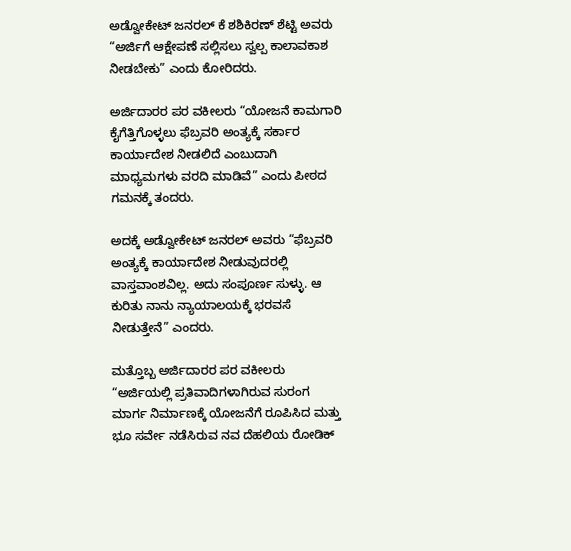ಅಡ್ವೋಕೇಟ್‌ ಜನರಲ್‌ ಕೆ ಶಶಿಕಿರಣ್‌ ಶೆಟ್ಟಿ ಅವರು “ಅರ್ಜಿಗೆ ಆಕ್ಷೇಪಣೆ ಸಲ್ಲಿಸಲು ಸ್ವಲ್ಪ ಕಾಲಾವಕಾಶ ನೀಡಬೇಕು” ಎಂದು ಕೋರಿದರು.

ಅರ್ಜಿದಾರರ ಪರ ವಕೀಲರು “ಯೋಜನೆ ಕಾಮಗಾರಿ ಕೈಗೆತ್ತಿಗೊಳ್ಳಲು ಫೆಬ್ರವರಿ ಅಂತ್ಯಕ್ಕೆ ಸರ್ಕಾರ ಕಾರ್ಯಾದೇಶ ನೀಡಲಿದೆ ಎಂಬುದಾಗಿ ಮಾಧ್ಯಮಗಳು ವರದಿ ಮಾಡಿವೆ” ಎಂದು ಪೀಠದ ಗಮನಕ್ಕೆ ತಂದರು.

ಅದಕ್ಕೆ ಅಡ್ವೋಕೇಟ್‌ ಜನರಲ್‌ ಅವರು “ಫೆಬ್ರವರಿ ಅಂತ್ಯಕ್ಕೆ ಕಾರ್ಯಾದೇಶ ನೀಡುವುದರಲ್ಲಿ ವಾಸ್ತವಾಂಶವಿಲ್ಲ. ಅದು ಸಂಪೂರ್ಣ ಸುಳ್ಳು. ಆ ಕುರಿತು ನಾನು ನ್ಯಾಯಾಲಯಕ್ಕೆ ಭರವಸೆ ನೀಡುತ್ತೇನೆ” ಎಂದರು.

ಮತ್ತೊಬ್ಬ ಅರ್ಜಿದಾರರ ಪರ ವಕೀಲರು “ಅರ್ಜಿಯಲ್ಲಿ ಪ್ರತಿವಾದಿಗಳಾಗಿರುವ ಸುರಂಗ ಮಾರ್ಗ ನಿರ್ಮಾಣಕ್ಕೆ ಯೋಜನೆಗೆ ರೂಪಿಸಿದ ಮತ್ತು ಭೂ ಸರ್ವೇ ನಡೆಸಿರುವ ನವ ದೆಹಲಿಯ ರೋಡಿಕ್‌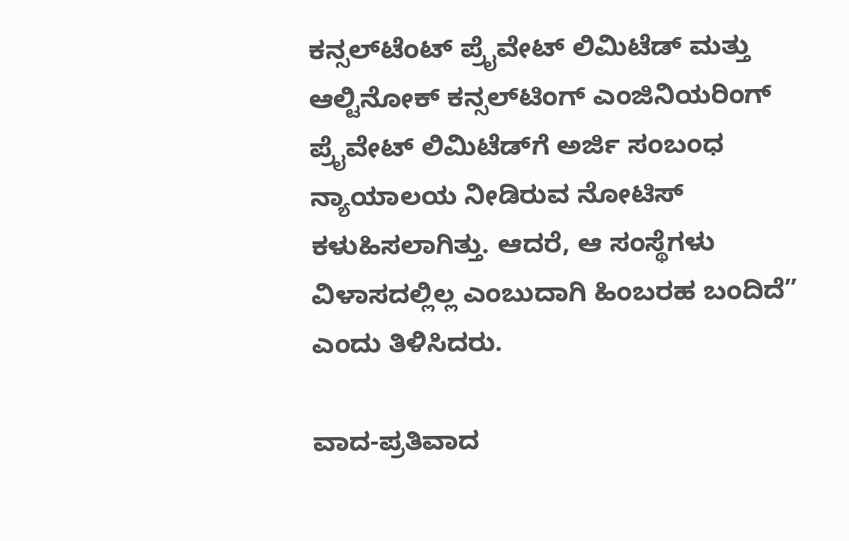ಕನ್ಸಲ್‌ಟೆಂಟ್‌ ಪ್ರೈವೇಟ್‌ ಲಿಮಿಟೆಡ್‌ ಮತ್ತು ಆಲ್ಟಿನೋಕ್‌ ಕನ್ಸಲ್‌ಟಿಂಗ್‌ ಎಂಜಿನಿಯರಿಂಗ್‌ ಪ್ರೈವೇಟ್‌ ಲಿಮಿಟೆಡ್‌ಗೆ ಅರ್ಜಿ ಸಂಬಂಧ ನ್ಯಾಯಾಲಯ ನೀಡಿರುವ ನೋಟಿಸ್‌ ಕಳುಹಿಸಲಾಗಿತ್ತು. ಆದರೆ, ಆ ಸಂಸ್ಥೆಗಳು ವಿಳಾಸದಲ್ಲಿಲ್ಲ ಎಂಬುದಾಗಿ ಹಿಂಬರಹ ಬಂದಿದೆ” ಎಂದು ತಿಳಿಸಿದರು.

ವಾದ-ಪ್ರತಿವಾದ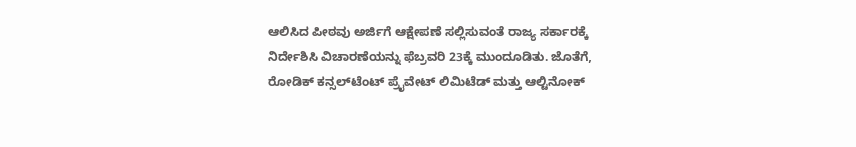ಆಲಿಸಿದ ಪೀಠವು ಅರ್ಜಿಗೆ ಆಕ್ಷೇಪಣೆ ಸಲ್ಲಿಸುವಂತೆ ರಾಜ್ಯ ಸರ್ಕಾರಕ್ಕೆ ನಿರ್ದೇಶಿಸಿ ವಿಚಾರಣೆಯನ್ನು ಫೆಬ್ರವರಿ 23ಕ್ಕೆ ಮುಂದೂಡಿತು. ಜೊತೆಗೆ, ರೋಡಿಕ್‌ ಕನ್ಸಲ್‌ಟೆಂಟ್‌ ಪ್ರೈವೇಟ್‌ ಲಿಮಿಟೆಡ್‌ ಮತ್ತು ಆಲ್ಟಿನೋಕ್‌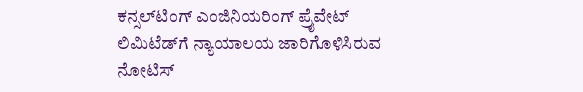ಕನ್ಸಲ್‌ಟಿಂಗ್‌ ಎಂಜಿನಿಯರಿಂಗ್‌ ಪ್ರೈವೇಟ್‌ ಲಿಮಿಟೆಡ್‌ಗೆ ನ್ಯಾಯಾಲಯ ಜಾರಿಗೊಳಿಸಿರುವ ನೋಟಿಸ್‌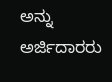ಅನ್ನು ಅರ್ಜಿದಾರರು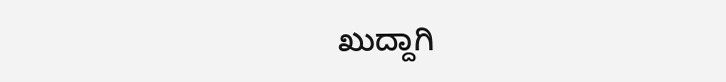ಖುದ್ದಾಗಿ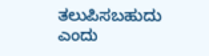ತಲುಪಿಸಬಹುದು ಎಂದು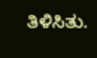ತಿಳಿಸಿತು.